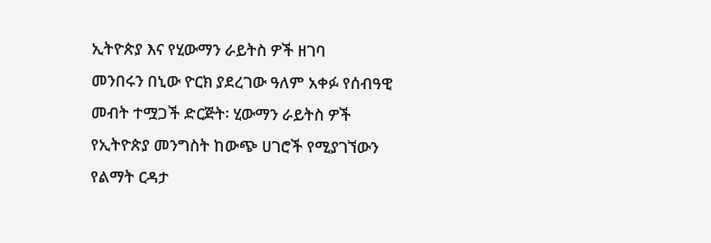ኢትዮጵያ እና የሂውማን ራይትስ ዎች ዘገባ
መንበሩን በኒው ዮርክ ያደረገው ዓለም አቀፉ የሰብዓዊ መብት ተሟጋች ድርጅት፡ ሂውማን ራይትስ ዎች የኢትዮጵያ መንግስት ከውጭ ሀገሮች የሚያገኘውን የልማት ርዳታ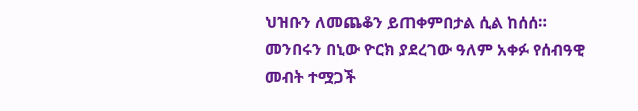ህዝቡን ለመጨቆን ይጠቀምበታል ሲል ከሰሰ።
መንበሩን በኒው ዮርክ ያደረገው ዓለም አቀፉ የሰብዓዊ መብት ተሟጋች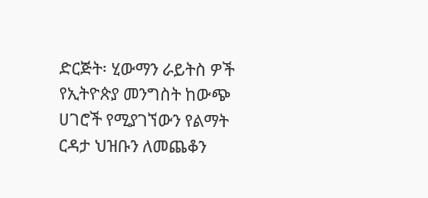ድርጅት፡ ሂውማን ራይትስ ዎች የኢትዮጵያ መንግስት ከውጭ ሀገሮች የሚያገኘውን የልማት ርዳታ ህዝቡን ለመጨቆን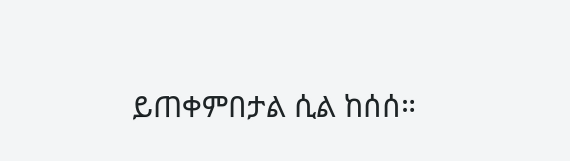ይጠቀምበታል ሲል ከሰሰ።